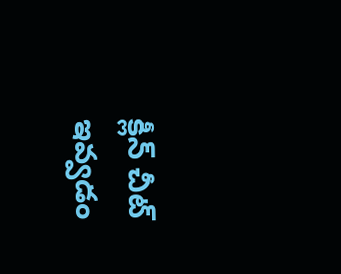క్లీన్ చీట్ ఇవ్వడం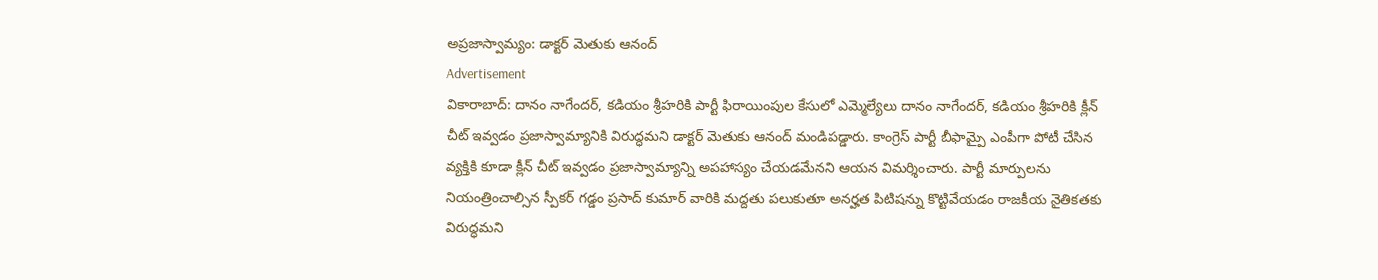అప్రజాస్వామ్యం: డాక్టర్ మెతుకు ఆనంద్
Advertisement
వికారాబాద్: దానం నాగేందర్, కడియం శ్రీహరికి పార్టీ ఫిరాయింపుల కేసులో ఎమ్మెల్యేలు దానం నాగేందర్, కడియం శ్రీహరికి క్లీన్ చీట్ ఇవ్వడం ప్రజాస్వామ్యానికి విరుద్ధమని డాక్టర్ మెతుకు ఆనంద్ మండిపడ్డారు. కాంగ్రెస్ పార్టీ బీఫామ్పై ఎంపీగా పోటీ చేసిన వ్యక్తికి కూడా క్లీన్ చీట్ ఇవ్వడం ప్రజాస్వామ్యాన్ని అపహాస్యం చేయడమేనని ఆయన విమర్శించారు. పార్టీ మార్పులను నియంత్రించాల్సిన స్పీకర్ గడ్డం ప్రసాద్ కుమార్ వారికి మద్దతు పలుకుతూ అనర్హత పిటిషన్ను కొట్టివేయడం రాజకీయ నైతికతకు విరుద్ధమని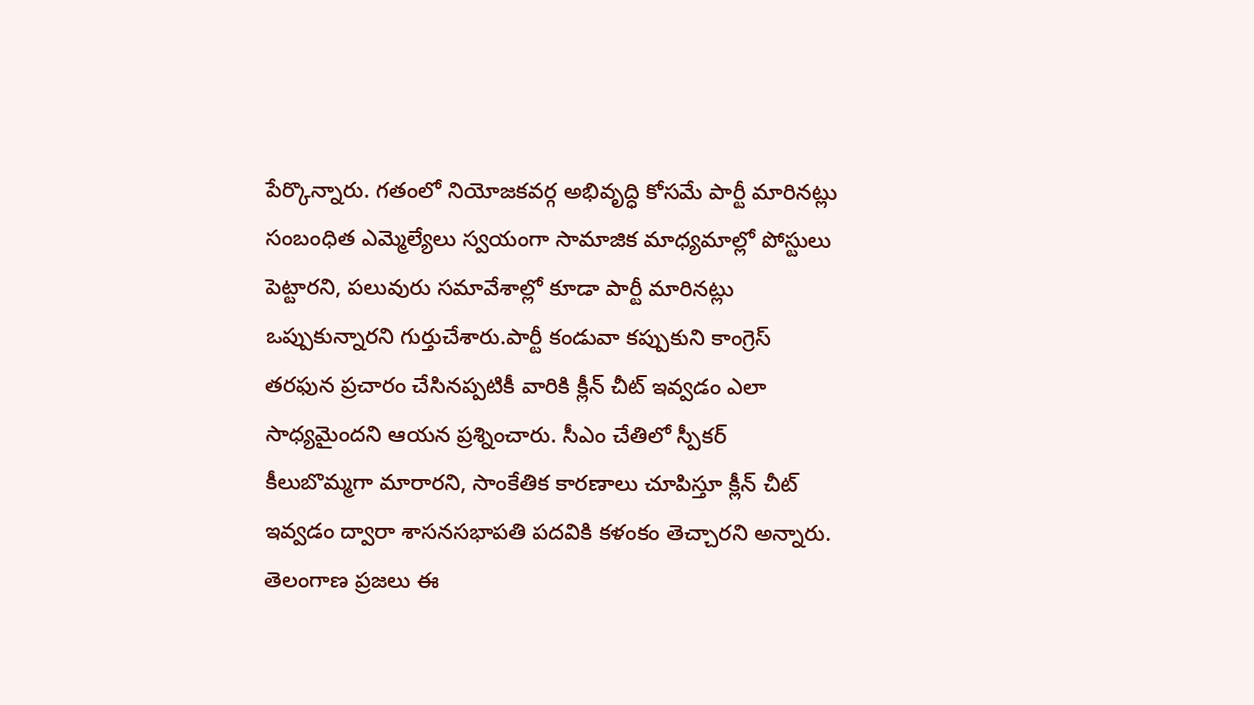పేర్కొన్నారు. గతంలో నియోజకవర్గ అభివృద్ధి కోసమే పార్టీ మారినట్లు సంబంధిత ఎమ్మెల్యేలు స్వయంగా సామాజిక మాధ్యమాల్లో పోస్టులు పెట్టారని, పలువురు సమావేశాల్లో కూడా పార్టీ మారినట్లు ఒప్పుకున్నారని గుర్తుచేశారు.పార్టీ కండువా కప్పుకుని కాంగ్రెస్ తరఫున ప్రచారం చేసినప్పటికీ వారికి క్లీన్ చీట్ ఇవ్వడం ఎలా సాధ్యమైందని ఆయన ప్రశ్నించారు. సీఎం చేతిలో స్పీకర్ కీలుబొమ్మగా మారారని, సాంకేతిక కారణాలు చూపిస్తూ క్లీన్ చీట్ ఇవ్వడం ద్వారా శాసనసభాపతి పదవికి కళంకం తెచ్చారని అన్నారు. తెలంగాణ ప్రజలు ఈ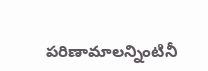పరిణామాలన్నింటినీ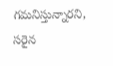గమనిస్తున్నారని, సరైన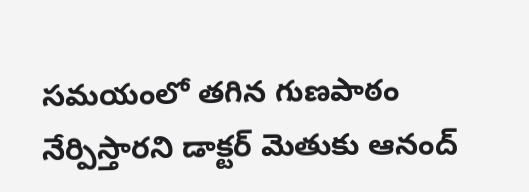సమయంలో తగిన గుణపాఠం నేర్పిస్తారని డాక్టర్ మెతుకు ఆనంద్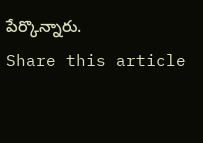పేర్కొన్నారు.
Share this article